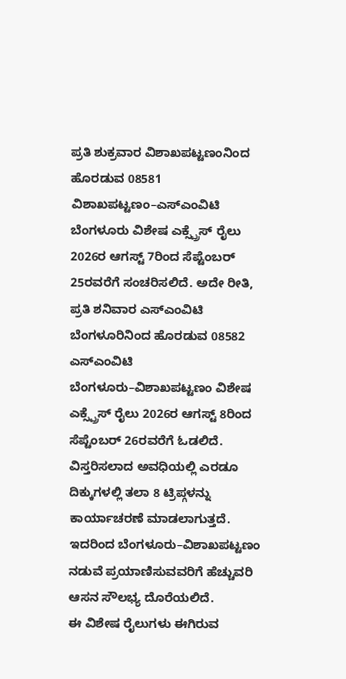ಪ್ರತಿ ಶುಕ್ರವಾರ ವಿಶಾಖಪಟ್ಟಣಂನಿಂದ ಹೊರಡುವ 08581 ವಿಶಾಖಪಟ್ಟಣಂ–ಎಸ್ಎಂವಿಟಿ ಬೆಂಗಳೂರು ವಿಶೇಷ ಎಕ್ಸ್ಪ್ರೆಸ್ ರೈಲು 2026ರ ಆಗಸ್ಟ್ 7ರಿಂದ ಸೆಪ್ಟೆಂಬರ್ 25ರವರೆಗೆ ಸಂಚರಿಸಲಿದೆ. ಅದೇ ರೀತಿ, ಪ್ರತಿ ಶನಿವಾರ ಎಸ್ಎಂವಿಟಿ ಬೆಂಗಳೂರಿನಿಂದ ಹೊರಡುವ 08582 ಎಸ್ಎಂವಿಟಿ ಬೆಂಗಳೂರು–ವಿಶಾಖಪಟ್ಟಣಂ ವಿಶೇಷ ಎಕ್ಸ್ಪ್ರೆಸ್ ರೈಲು 2026ರ ಆಗಸ್ಟ್ 8ರಿಂದ ಸೆಪ್ಟೆಂಬರ್ 26ರವರೆಗೆ ಓಡಲಿದೆ.
ವಿಸ್ತರಿಸಲಾದ ಅವಧಿಯಲ್ಲಿ ಎರಡೂ ದಿಕ್ಕುಗಳಲ್ಲಿ ತಲಾ 8 ಟ್ರಿಪ್ಗಳನ್ನು ಕಾರ್ಯಾಚರಣೆ ಮಾಡಲಾಗುತ್ತದೆ. ಇದರಿಂದ ಬೆಂಗಳೂರು–ವಿಶಾಖಪಟ್ಟಣಂ ನಡುವೆ ಪ್ರಯಾಣಿಸುವವರಿಗೆ ಹೆಚ್ಚುವರಿ ಆಸನ ಸೌಲಭ್ಯ ದೊರೆಯಲಿದೆ.
ಈ ವಿಶೇಷ ರೈಲುಗಳು ಈಗಿರುವ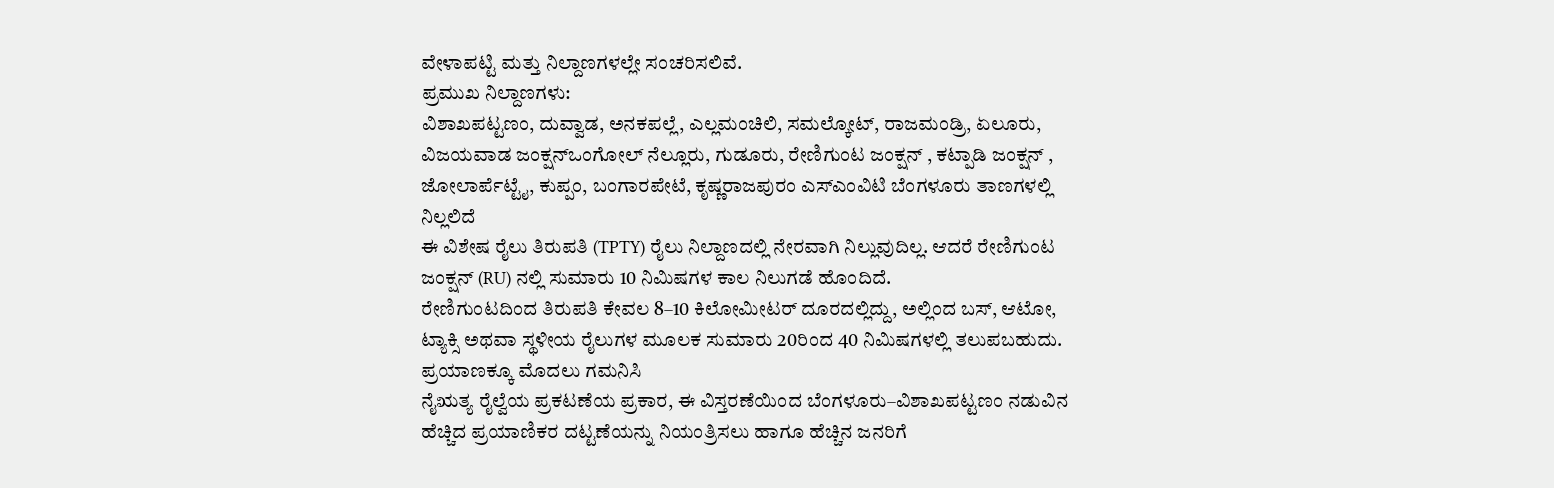ವೇಳಾಪಟ್ಟಿ ಮತ್ತು ನಿಲ್ದಾಣಗಳಲ್ಲೇ ಸಂಚರಿಸಲಿವೆ.
ಪ್ರಮುಖ ನಿಲ್ದಾಣಗಳು:
ವಿಶಾಖಪಟ್ಟಣಂ, ದುವ್ವಾಡ, ಅನಕಪಲ್ಲೆ, ಎಲ್ಲಮಂಚಿಲಿ, ಸಮಲ್ಕೋಟ್, ರಾಜಮಂಡ್ರಿ, ಏಲೂರು, ವಿಜಯವಾಡ ಜಂಕ್ಷನ್ಒಂಗೋಲ್ ನೆಲ್ಲೂರು, ಗುಡೂರು, ರೇಣಿಗುಂಟ ಜಂಕ್ಷನ್ , ಕಟ್ಪಾಡಿ ಜಂಕ್ಷನ್ , ಜೋಲಾರ್ಪೆಟ್ಟೈ, ಕುಪ್ಪಂ, ಬಂಗಾರಪೇಟೆ, ಕೃಷ್ಣರಾಜಪುರಂ ಎಸ್ಎಂವಿಟಿ ಬೆಂಗಳೂರು ತಾಣಗಳಲ್ಲಿ ನಿಲ್ಲಲಿದೆ
ಈ ವಿಶೇಷ ರೈಲು ತಿರುಪತಿ (TPTY) ರೈಲು ನಿಲ್ದಾಣದಲ್ಲಿ ನೇರವಾಗಿ ನಿಲ್ಲುವುದಿಲ್ಲ. ಆದರೆ ರೇಣಿಗುಂಟ ಜಂಕ್ಷನ್ (RU) ನಲ್ಲಿ ಸುಮಾರು 10 ನಿಮಿಷಗಳ ಕಾಲ ನಿಲುಗಡೆ ಹೊಂದಿದೆ.
ರೇಣಿಗುಂಟದಿಂದ ತಿರುಪತಿ ಕೇವಲ 8–10 ಕಿಲೋಮೀಟರ್ ದೂರದಲ್ಲಿದ್ದು, ಅಲ್ಲಿಂದ ಬಸ್, ಆಟೋ, ಟ್ಯಾಕ್ಸಿ ಅಥವಾ ಸ್ಥಳೀಯ ರೈಲುಗಳ ಮೂಲಕ ಸುಮಾರು 20ರಿಂದ 40 ನಿಮಿಷಗಳಲ್ಲಿ ತಲುಪಬಹುದು.
ಪ್ರಯಾಣಕ್ಕೂ ಮೊದಲು ಗಮನಿಸಿ
ನೈಋತ್ಯ ರೈಲ್ವೆಯ ಪ್ರಕಟಣೆಯ ಪ್ರಕಾರ, ಈ ವಿಸ್ತರಣೆಯಿಂದ ಬೆಂಗಳೂರು–ವಿಶಾಖಪಟ್ಟಣಂ ನಡುವಿನ ಹೆಚ್ಚಿದ ಪ್ರಯಾಣಿಕರ ದಟ್ಟಣೆಯನ್ನು ನಿಯಂತ್ರಿಸಲು ಹಾಗೂ ಹೆಚ್ಚಿನ ಜನರಿಗೆ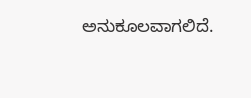ಅನುಕೂಲವಾಗಲಿದೆ.